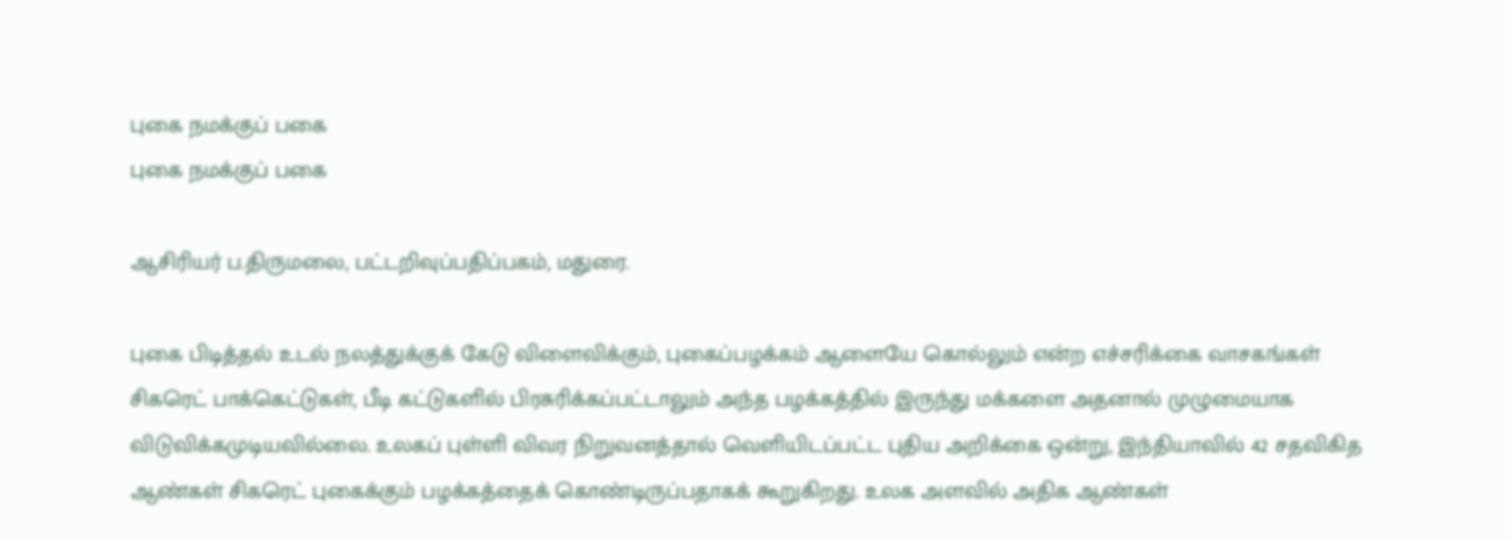புகை நமக்குப் பகை
புகை நமக்குப் பகை

ஆசிரியர் ப.திருமலை, பட்டறிவுப்பதிப்பகம், மதுரை.

புகை பிடித்தல் உடல் நலத்துக்குக் கேடு விளைவிக்கும், புகைப்பழக்கம் ஆளையே கொல்லும் என்ற எச்சரிக்கை வாசகங்கள் சிகரெட் பாக்கெட்டுகள், பீடி கட்டுகளில் பிரசுரிக்கப்பட்டாலும் அந்த பழக்கத்தில் இருந்து மக்களை அதனால் முழுமையாக விடுவிக்கமுடியவில்லை. உலகப் புள்ளி விவர நிறுவனத்தால் வெளியிடப்பட்ட புதிய அறிக்கை ஒன்று, இந்தியாவில் 42 சதவிகித ஆண்கள் சிகரெட் புகைக்கும் பழக்கத்தைக் கொண்டிருப்பதாகக் கூறுகிறது. உலக அளவில் அதிக ஆண்கள்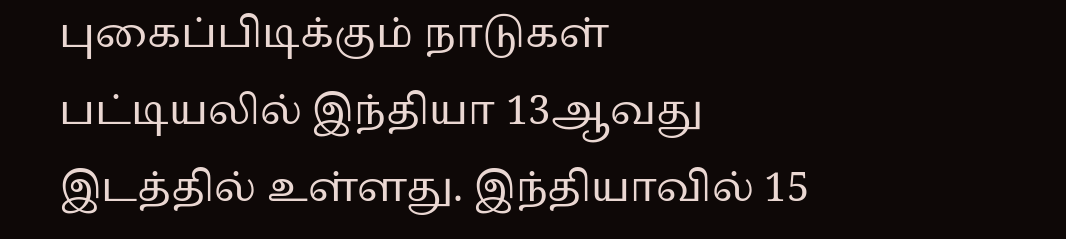புகைப்பிடிக்கும் நாடுகள் பட்டியலில் இந்தியா 13ஆவது இடத்தில் உள்ளது. இந்தியாவில் 15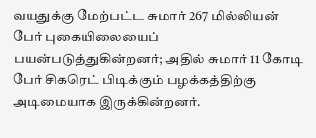வயதுக்கு மேற்பட்ட சுமார் 267 மில்லியன் பேர் புகையிலையைப் பயன்படுத்துகின்றனர்; அதில் சுமார் 11 கோடி பேர் சிகரெட் பிடிக்கும் பழக்கத்திற்கு அடிமையாக இருக்கின்றனர்.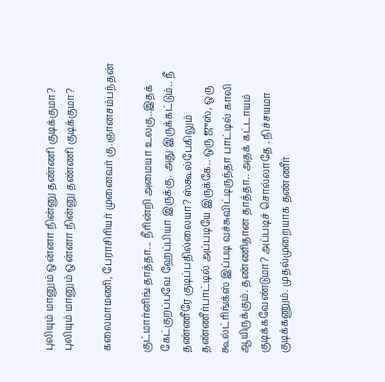புலியும் மானும் ஒன்னா நின்னு தண்ணி குடிக்குமா?
புலியும் மானும் ஒன்னா நின்னு தண்ணி குடிக்குமா?

கலைமாமணி, பேராசிரியர் முனைவர் கு.ஞானசம்பந்தன்

குட்மார்னிங் தாத்தா... நீரின்றி அமையா உலகு..இதக் கேட்குறப்பவே ஹேப்பியா இருக்கு. அது இருக்கட்டும்.. நீ தண்ணீரே குடிப்பதில்லையா? ஸ்கூல்பேகிலும் தண்ணீர்பாட்டில் அப்படியே இருக்கே.. ஒரு ஜுஸ், ஒரு கூல்ட்ரிங்க்ஸ் இப்படி வச்சுவிட்டிருந்தா பாட்டில் காலி ஆயிருக்கும். தண்ணிதான தாத்தா.. அதக் கட்டாயம் குடிக்கவேண்டுமா? அப்படிச் சொல்லாதே . நிச்சயமா குடிக்கணும். முதல்முறையாக தண்ணீர்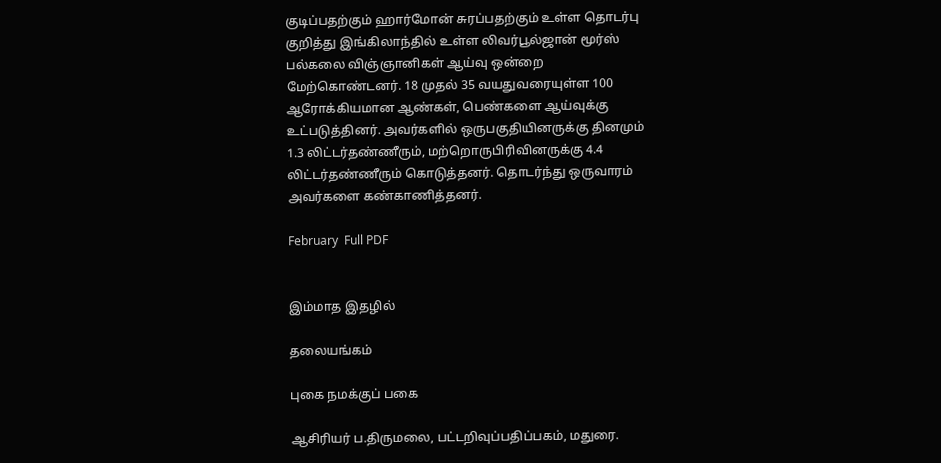குடிப்பதற்கும் ஹார்மோன் சுரப்பதற்கும் உள்ள தொடர்பு குறித்து இங்கிலாந்தில் உள்ள லிவர்பூல்ஜான் மூர்ஸ் பல்கலை விஞ்ஞானிகள் ஆய்வு ஒன்றை மேற்கொண்டனர். 18 முதல் 35 வயதுவரையுள்ள 100 ஆரோக்கியமான ஆண்கள், பெண்களை ஆய்வுக்கு உட்படுத்தினர். அவர்களில் ஒருபகுதியினருக்கு தினமும் 1.3 லிட்டர்தண்ணீரும், மற்றொருபிரிவினருக்கு 4.4 லிட்டர்தண்ணீரும் கொடுத்தனர். தொடர்ந்து ஒருவாரம் அவர்களை கண்காணித்தனர்.

February  Full PDF


இம்மாத இதழில்

தலையங்கம்

புகை நமக்குப் பகை

ஆசிரியர் ப.திருமலை, பட்டறிவுப்பதிப்பகம், மதுரை.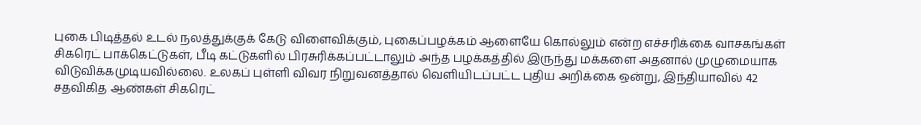புகை பிடித்தல் உடல் நலத்துக்குக் கேடு விளைவிக்கும், புகைப்பழக்கம் ஆளையே கொல்லும் என்ற எச்சரிக்கை வாசகங்கள் சிகரெட் பாக்கெட்டுகள், பீடி கட்டுகளில் பிரசுரிக்கப்பட்டாலும் அந்த பழக்கத்தில் இருந்து மக்களை அதனால் முழுமையாக விடுவிக்கமுடியவில்லை. உலகப் புள்ளி விவர நிறுவனத்தால் வெளியிடப்பட்ட புதிய அறிக்கை ஒன்று, இந்தியாவில் 42 சதவிகித ஆண்கள் சிகரெட்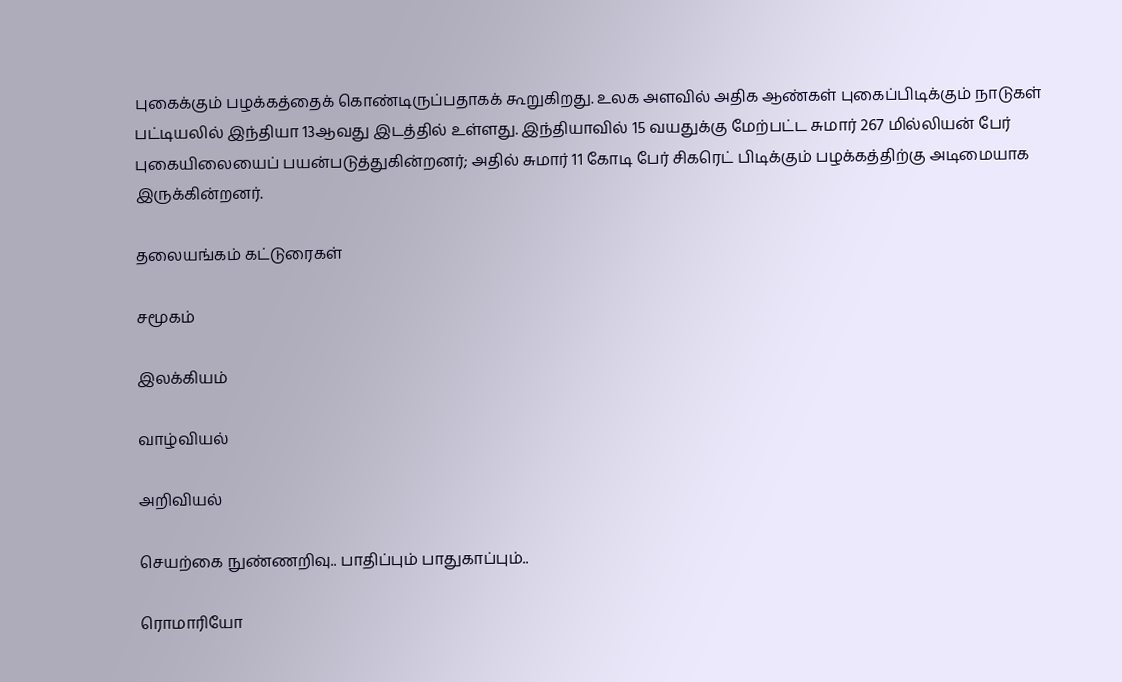புகைக்கும் பழக்கத்தைக் கொண்டிருப்பதாகக் கூறுகிறது. உலக அளவில் அதிக ஆண்கள் புகைப்பிடிக்கும் நாடுகள் பட்டியலில் இந்தியா 13ஆவது இடத்தில் உள்ளது. இந்தியாவில் 15 வயதுக்கு மேற்பட்ட சுமார் 267 மில்லியன் பேர் புகையிலையைப் பயன்படுத்துகின்றனர்; அதில் சுமார் 11 கோடி பேர் சிகரெட் பிடிக்கும் பழக்கத்திற்கு அடிமையாக இருக்கின்றனர்.

தலையங்கம் கட்டுரைகள்

சமூகம்

இலக்கியம்

வாழ்வியல்

அறிவியல்

செயற்கை நுண்ணறிவு.. பாதிப்பும் பாதுகாப்பும்..

ரொமாரியோ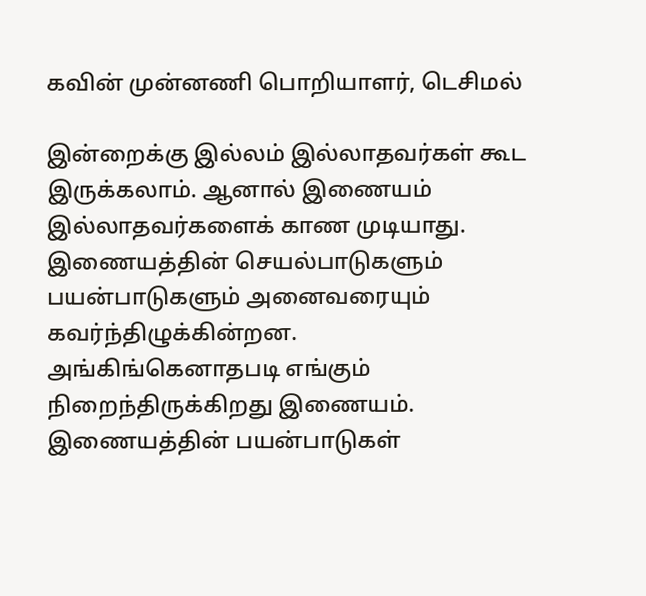கவின் முன்னணி பொறியாளர், டெசிமல்

இன்றைக்கு இல்லம் இல்லாதவர்கள் கூட இருக்கலாம். ஆனால் இணையம் இல்லாதவர்களைக் காண முடியாது. இணையத்தின் செயல்பாடுகளும் பயன்பாடுகளும் அனைவரையும் கவர்ந்திழுக்கின்றன. அங்கிங்கெனாதபடி எங்கும் நிறைந்திருக்கிறது இணையம். இணையத்தின் பயன்பாடுகள்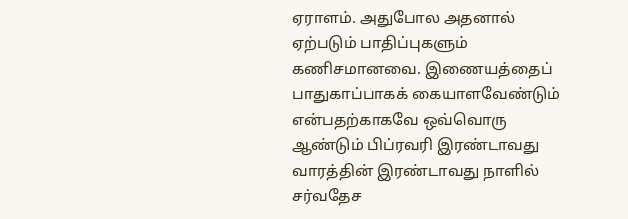ஏராளம். அதுபோல அதனால் ஏற்படும் பாதிப்புகளும் கணிசமானவை. இணையத்தைப் பாதுகாப்பாகக் கையாளவேண்டும் என்பதற்காகவே ஒவ்வொரு ஆண்டும் பிப்ரவரி இரண்டாவது வாரத்தின் இரண்டாவது நாளில் சர்வதேச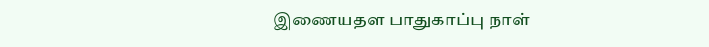இணையதள பாதுகாப்பு நாள்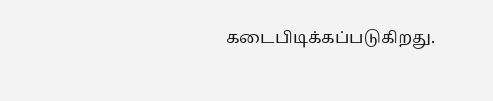கடைபிடிக்கப்படுகிறது.